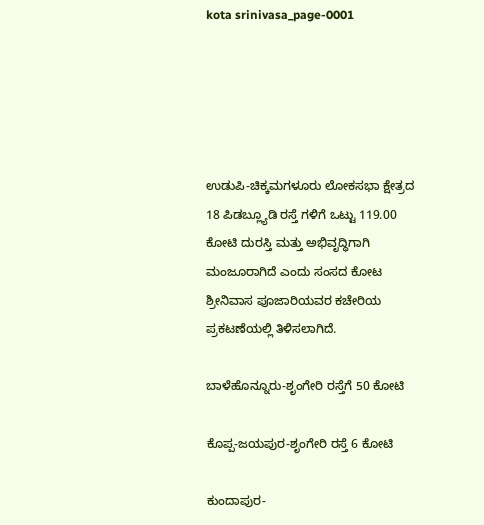kota srinivasa_page-0001





ಉಡುಪಿ-ಚಿಕ್ಕಮಗಳೂರು ಲೋಕಸಭಾ ಕ್ಷೇತ್ರದ 18 ಪಿಡಬ್ಲ್ಯೂಡಿ ರಸ್ತೆ ಗಳಿಗೆ ಒಟ್ಟು 119.00 ಕೋಟಿ ದುರಸ್ತಿ ಮತ್ತು ಅಭಿವೃದ್ಧಿಗಾಗಿ ಮಂಜೂರಾಗಿದೆ ಎಂದು ಸಂಸದ ಕೋಟ ಶ್ರೀನಿವಾಸ ಪೂಜಾರಿಯವರ ಕಚೇರಿಯ ಪ್ರಕಟಣೆಯಲ್ಲಿ ತಿಳಿಸಲಾಗಿದೆ.

ಬಾಳೆಹೊನ್ನೂರು-ಶೃಂಗೇರಿ ರಸ್ತೆಗೆ 50 ಕೋಟಿ

ಕೊಪ್ಪ-ಜಯಪುರ-ಶೃಂಗೇರಿ ರಸ್ತೆ 6 ಕೋಟಿ

ಕುಂದಾಪುರ-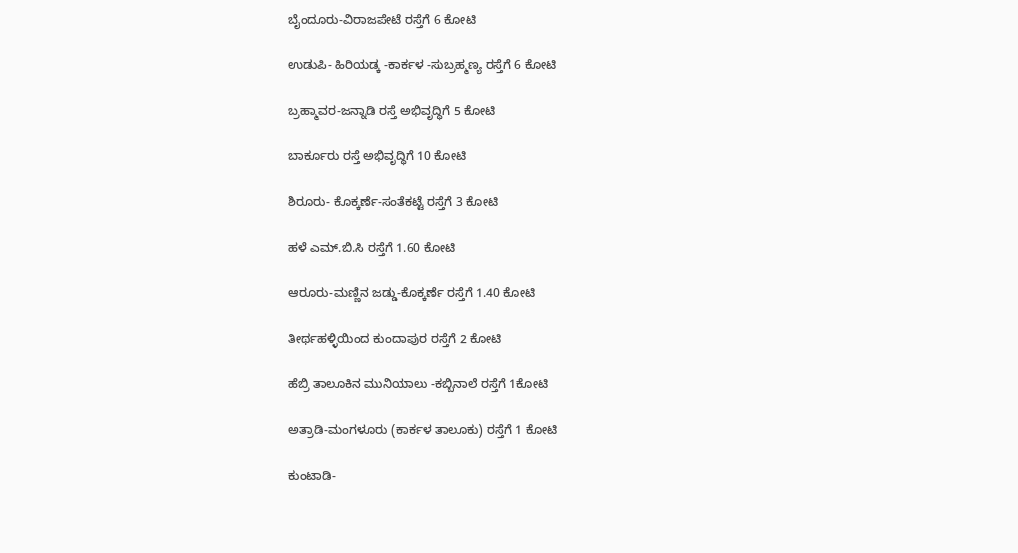ಬೈಂದೂರು-ವಿರಾಜಪೇಟೆ ರಸ್ತೆಗೆ 6 ಕೋಟಿ

ಉಡುಪಿ- ಹಿರಿಯಡ್ಕ -ಕಾರ್ಕಳ -ಸುಬ್ರಹ್ಮಣ್ಯ ರಸ್ತೆಗೆ 6 ಕೋಟಿ

ಬ್ರಹ್ಮಾವರ-ಜನ್ನಾಡಿ ರಸ್ತೆ ಅಭಿವೃದ್ಧಿಗೆ 5 ಕೋಟಿ

ಬಾರ್ಕೂರು ರಸ್ತೆ ಅಭಿವೃದ್ಧಿಗೆ 10 ಕೋಟಿ

ಶಿರೂರು- ಕೊಕ್ಕರ್ಣೆ-ಸಂತೆಕಟ್ಟೆ ರಸ್ತೆಗೆ 3 ಕೋಟಿ

ಹಳೆ ಎಮ್.ಬಿ.ಸಿ ರಸ್ತೆಗೆ 1.60 ಕೋಟಿ

ಆರೂರು-ಮಣ್ಣಿನ ಜಡ್ಡು-ಕೊಕ್ಕರ್ಣೆ ರಸ್ತೆಗೆ 1.40 ಕೋಟಿ

ತೀರ್ಥಹಳ್ಳಿಯಿಂದ ಕುಂದಾಪುರ ರಸ್ತೆಗೆ 2 ಕೋಟಿ

ಹೆಬ್ರಿ ತಾಲೂಕಿನ ಮುನಿಯಾಲು -ಕಬ್ಬಿನಾಲೆ ರಸ್ತೆಗೆ 1ಕೋಟಿ

ಅತ್ರಾಡಿ-ಮಂಗಳೂರು (ಕಾರ್ಕಳ ತಾಲೂಕು) ರಸ್ತೆಗೆ 1 ಕೋಟಿ

ಕುಂಟಾಡಿ-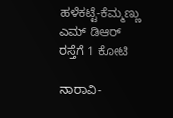ಹಳೆಕಟ್ಟೆ-ಕೆಮ್ಮಣ್ಣು ಎಮ್ ಡಿಆರ್ ರಸ್ತೆಗೆ 1 ಕೋಟಿ

ನಾರಾವಿ-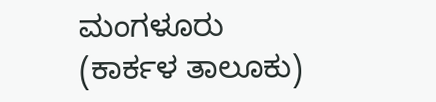ಮಂಗಳೂರು (ಕಾರ್ಕಳ ತಾಲೂಕು)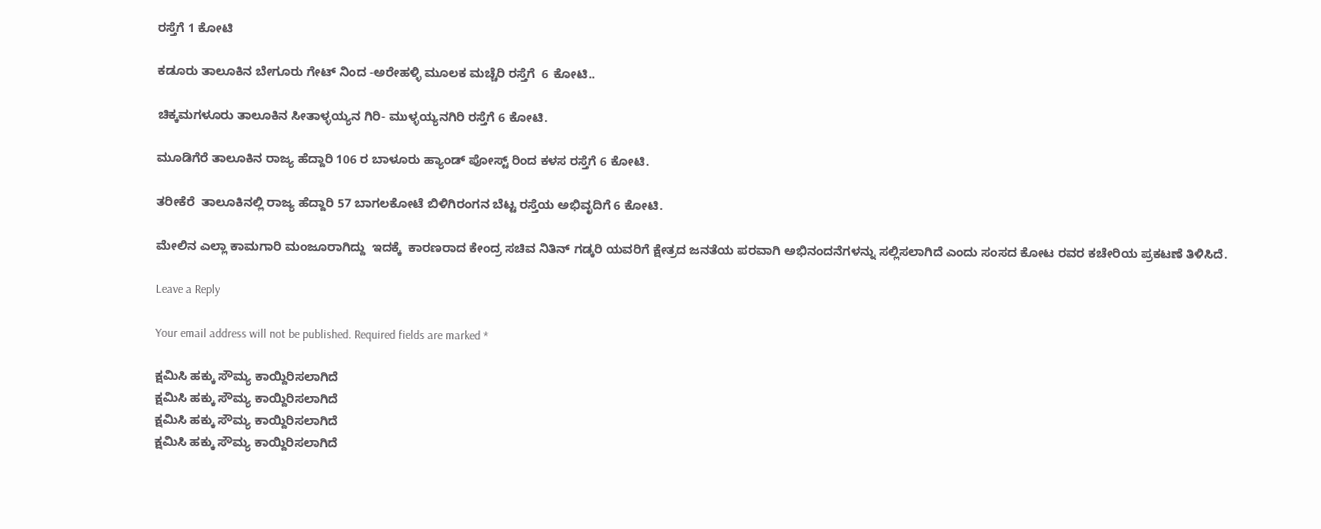ರಸ್ತೆಗೆ 1 ಕೋಟಿ

ಕಡೂರು ತಾಲೂಕಿನ ಬೇಗೂರು ಗೇಟ್ ನಿಂದ -ಅರೇಹಳ್ಳಿ ಮೂಲಕ ಮಚ್ಚೆರಿ ರಸ್ತೆಗೆ  6 ಕೋಟಿ..

ಚಿಕ್ಕಮಗಳೂರು ತಾಲೂಕಿನ ಸೀತಾಳ್ಳಯ್ಯನ ಗಿರಿ- ಮುಳ್ಳಯ್ಯನಗಿರಿ ರಸ್ತೆಗೆ 6 ಕೋಟಿ.

ಮೂಡಿಗೆರೆ ತಾಲೂಕಿನ ರಾಜ್ಯ ಹೆದ್ದಾರಿ 106 ರ ಬಾಳೂರು ಹ್ಯಾಂಡ್ ಪೋಸ್ಟ್ ರಿಂದ ಕಳಸ ರಸ್ತೆಗೆ 6 ಕೋಟಿ.

ತರೀಕೆರೆ  ತಾಲೂಕಿನಲ್ಲಿ ರಾಜ್ಯ ಹೆದ್ದಾರಿ 57 ಬಾಗಲಕೋಟೆ ಬಿಳಿಗಿರಂಗನ ಬೆಟ್ಟ ರಸ್ತೆಯ ಅಭಿವೃದಿಗೆ 6 ಕೋಟಿ.

ಮೇಲಿನ ಎಲ್ಲಾ ಕಾಮಗಾರಿ ಮಂಜೂರಾಗಿದ್ದು  ಇದಕ್ಕೆ  ಕಾರಣರಾದ ಕೇಂದ್ರ ಸಚಿವ ನಿತಿನ್ ಗಡ್ಕರಿ ಯವರಿಗೆ ಕ್ಷೇತ್ರದ ಜನತೆಯ ಪರವಾಗಿ ಅಭಿನಂದನೆಗಳನ್ನು ಸಲ್ಲಿಸಲಾಗಿದೆ ಎಂದು ಸಂಸದ ಕೋಟ ರವರ ಕಚೇರಿಯ ಪ್ರಕಟಣೆ ತಿಳಿಸಿದೆ.

Leave a Reply

Your email address will not be published. Required fields are marked *

ಕ್ಷಮಿಸಿ ಹಕ್ಕು ಸೌಮ್ಯ ಕಾಯ್ದಿರಿಸಲಾಗಿದೆ
ಕ್ಷಮಿಸಿ ಹಕ್ಕು ಸೌಮ್ಯ ಕಾಯ್ದಿರಿಸಲಾಗಿದೆ
ಕ್ಷಮಿಸಿ ಹಕ್ಕು ಸೌಮ್ಯ ಕಾಯ್ದಿರಿಸಲಾಗಿದೆ
ಕ್ಷಮಿಸಿ ಹಕ್ಕು ಸೌಮ್ಯ ಕಾಯ್ದಿರಿಸಲಾಗಿದೆ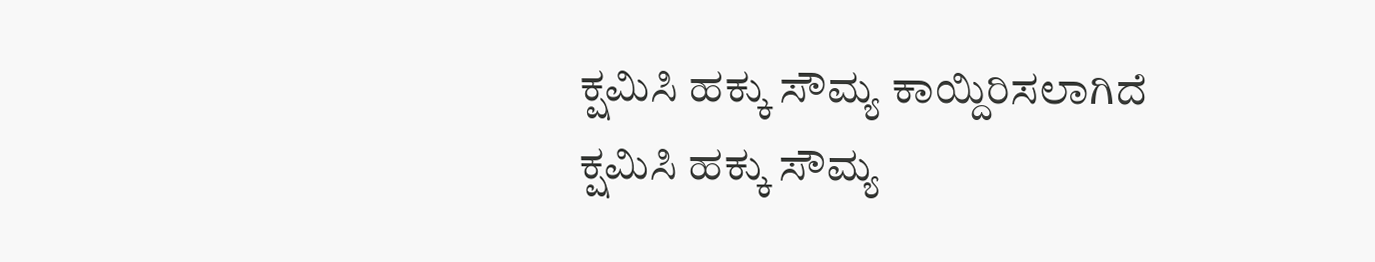ಕ್ಷಮಿಸಿ ಹಕ್ಕು ಸೌಮ್ಯ ಕಾಯ್ದಿರಿಸಲಾಗಿದೆ
ಕ್ಷಮಿಸಿ ಹಕ್ಕು ಸೌಮ್ಯ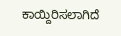ಕಾಯ್ದಿರಿಸಲಾಗಿದೆ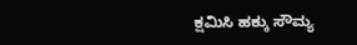ಕ್ಷಮಿಸಿ ಹಕ್ಕು ಸೌಮ್ಯ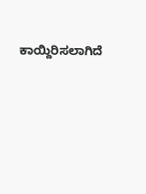ಕಾಯ್ದಿರಿಸಲಾಗಿದೆ